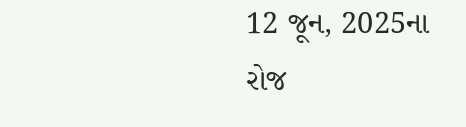12 જૂન, 2025ના રોજ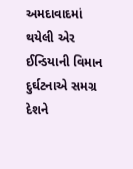અમદાવાદમાં થયેલી એર ઈન્ડિયાની વિમાન દુર્ઘટનાએ સમગ્ર દેશને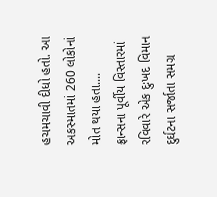હચમચાવી દીધો હતો. આ અકસ્માતમાં 260 લોકોનાં મોત થયા હતા....
ફ્રાન્સના પૂર્વીય વિસ્તારમાં રવિવારે એક દુઃખદ વિમાન દુર્ઘટના સર્જાતા સમગ્ર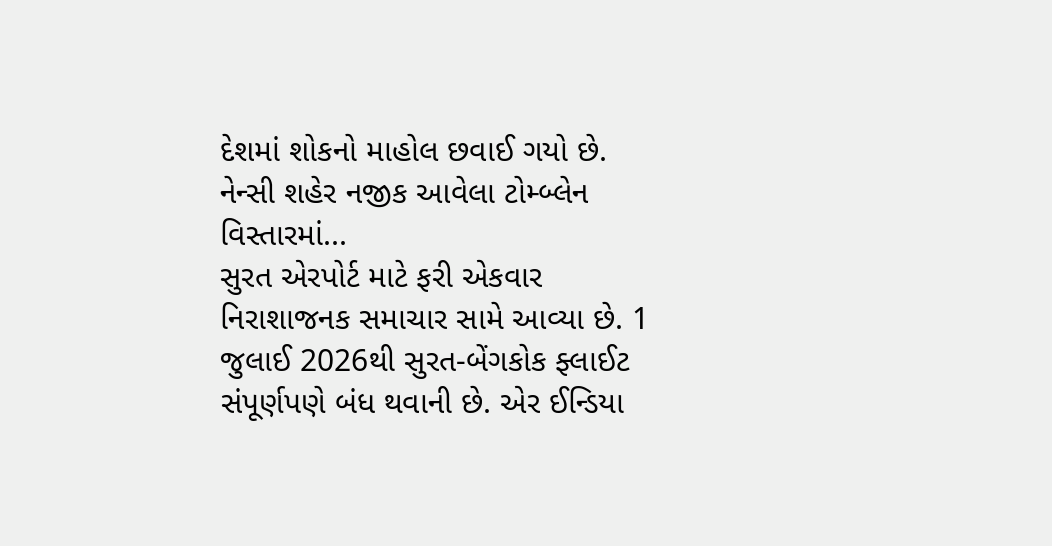દેશમાં શોકનો માહોલ છવાઈ ગયો છે. નેન્સી શહેર નજીક આવેલા ટોમ્બ્લેન વિસ્તારમાં...
સુરત એરપોર્ટ માટે ફરી એકવાર નિરાશાજનક સમાચાર સામે આવ્યા છે. 1 જુલાઈ 2026થી સુરત-બેંગકોક ફ્લાઈટ સંપૂર્ણપણે બંધ થવાની છે. એર ઈન્ડિયા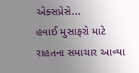એક્સપ્રેસે...
હવાઈ મુસાફરો માટે રાહતના સમાચાર આવ્યા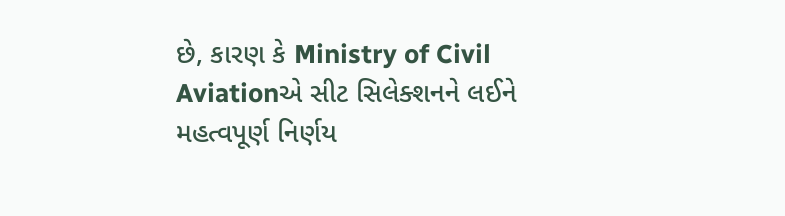છે, કારણ કે Ministry of Civil Aviationએ સીટ સિલેક્શનને લઈને મહત્વપૂર્ણ નિર્ણય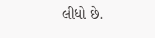લીધો છે.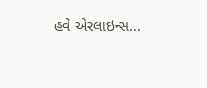હવે એરલાઇન્સ...